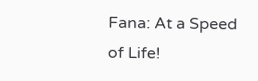Fana: At a Speed of Life!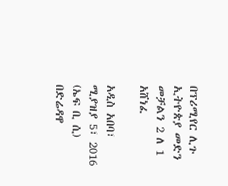በፕሪሚየር ሊጉ ኢትዮጵያ መድን መቻልን 2 ለ 1 አሸነፈ

አዲስ አበባ፣ ሚያዝያ 5፣ 2016 (ኤፍ ቢ ሲ) በድሬዳዋ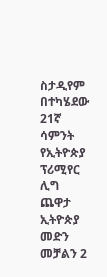ስታዲየም በተካሄደው 21ኛ ሳምንት የኢትዮጵያ ፕሪሚየር ሊግ ጨዋታ ኢትዮጵያ መድን መቻልን 2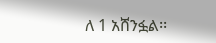ለ 1 አሸንፏል፡፡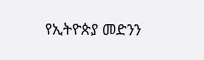የኢትዮጵያ መድንን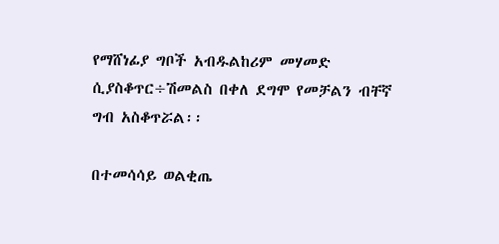የማሸነፊያ ግቦች አብዱልከሪም መሃመድ ሲያስቆጥር÷ሽመልስ በቀለ ደግሞ የመቻልን ብቸኛ ግብ አስቆጥሯል፡፡

በተመሳሳይ ወልቂጤ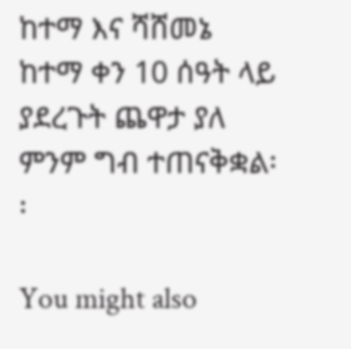ከተማ እና ሻሸመኔ ከተማ ቀን 10 ሰዓት ላይ ያደረጉት ጨዋታ ያለ ምንም ግብ ተጠናቅቋል፡፡

You might also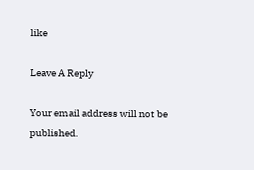like

Leave A Reply

Your email address will not be published.